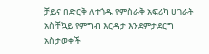ቻይና በድርቅ ለተጎዱ የምስራቅ አፍሪካ ሀገራት አስቸኳይ የምግብ እርዳታ እንደምታደርግ አስታወቀች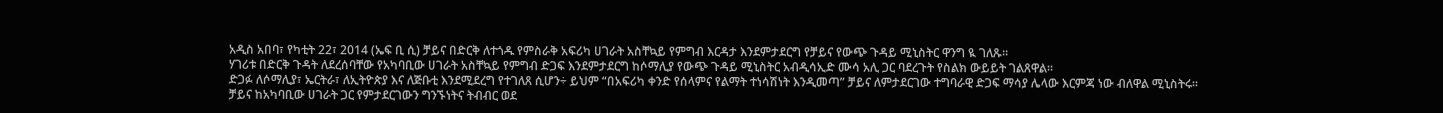አዲስ አበባ፣ የካቲት 22፣ 2014 (ኤፍ ቢ ሲ) ቻይና በድርቅ ለተጎዱ የምስራቅ አፍሪካ ሀገራት አስቸኳይ የምግብ እርዳታ እንደምታደርግ የቻይና የውጭ ጉዳይ ሚኒስትር ዋንግ ዪ ገለጹ።
ሃገሪቱ በድርቅ ጉዳት ለደረሰባቸው የአካባቢው ሀገራት አስቸኳይ የምግብ ድጋፍ እንደምታደርግ ከሶማሊያ የውጭ ጉዳይ ሚኒስትር አብዲሳኢድ ሙሳ አሊ ጋር ባደረጉት የስልክ ውይይት ገልጸዋል፡፡
ድጋፉ ለሶማሊያ፣ ኤርትራ፣ ለኢትዮጵያ እና ለጅቡቲ እንደሚደረግ የተገለጸ ሲሆን÷ ይህም “በአፍሪካ ቀንድ የሰላምና የልማት ተነሳሽነት እንዲመጣ” ቻይና ለምታደርገው ተግባራዊ ድጋፍ ማሳያ ሌላው እርምጃ ነው ብለዋል ሚኒስትሩ።
ቻይና ከአካባቢው ሀገራት ጋር የምታደርገውን ግንኙነትና ትብብር ወደ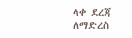ላቀ ደረጃ ለማድረስ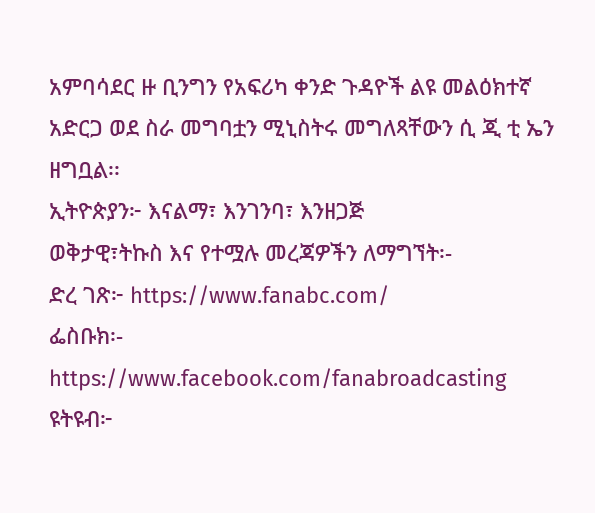አምባሳደር ዙ ቢንግን የአፍሪካ ቀንድ ጉዳዮች ልዩ መልዕክተኛ አድርጋ ወደ ስራ መግባቷን ሚኒስትሩ መግለጻቸውን ሲ ጂ ቲ ኤን ዘግቧል፡፡
ኢትዮጵያን፦ እናልማ፣ እንገንባ፣ እንዘጋጅ
ወቅታዊ፣ትኩስ እና የተሟሉ መረጃዎችን ለማግኘት፡-
ድረ ገጽ፦ https://www.fanabc.com/
ፌስቡክ፡- https://www.facebook.com/fanabroadcasting
ዩትዩብ፦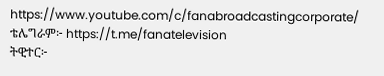https://www.youtube.com/c/fanabroadcastingcorporate/
ቴሌግራም፦ https://t.me/fanatelevision
ትዊተር፦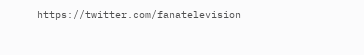https://twitter.com/fanatelevision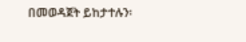በመወዳጀት ይከታተሉን፡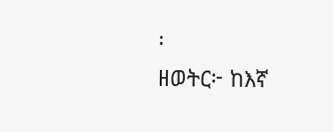፡
ዘወትር፦ ከእኛ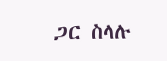ጋር ስላሉ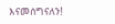እናመሰግናለን!